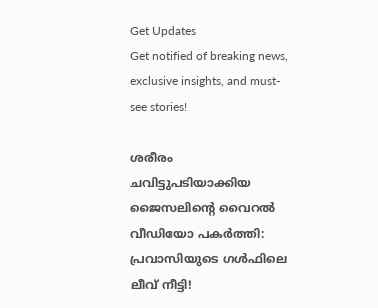Get Updates
Get notified of breaking news, exclusive insights, and must-see stories!

ശരീരം ചവിട്ടുപടിയാക്കിയ ജൈസലിന്റെ വൈറല്‍ വീഡിയോ പകര്‍ത്തി: പ്രവാസിയുടെ ഗള്‍ഫിലെ ലീവ് നീട്ടി!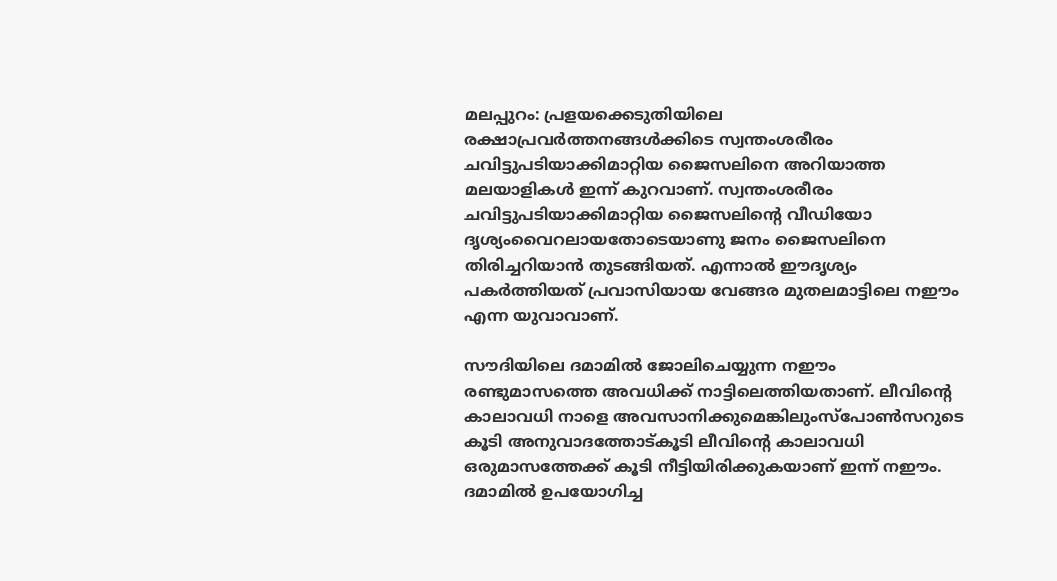മലപ്പുറം: പ്രളയക്കെടുതിയിലെ രക്ഷാപ്രവര്‍ത്തനങ്ങള്‍ക്കിടെ സ്വന്തംശരീരം ചവിട്ടുപടിയാക്കിമാറ്റിയ ജൈസലിനെ അറിയാത്ത മലയാളികള്‍ ഇന്ന് കുറവാണ്. സ്വന്തംശരീരം ചവിട്ടുപടിയാക്കിമാറ്റിയ ജൈസലിന്റെ വീഡിയോ ദൃശ്യംവൈറലായതോടെയാണു ജനം ജൈസലിനെ തിരിച്ചറിയാന്‍ തുടങ്ങിയത്. എന്നാല്‍ ഈദൃശ്യം പകര്‍ത്തിയത് പ്രവാസിയായ വേങ്ങര മുതലമാട്ടിലെ നഈം എന്ന യുവാവാണ്.

സൗദിയിലെ ദമാമില്‍ ജോലിചെയ്യുന്ന നഈം രണ്ടുമാസത്തെ അവധിക്ക് നാട്ടിലെത്തിയതാണ്. ലീവിന്റെ കാലാവധി നാളെ അവസാനിക്കുമെങ്കിലുംസ്‌പോണ്‍സറുടെ കൂടി അനുവാദത്തോട്കൂടി ലീവിന്റെ കാലാവധി ഒരുമാസത്തേക്ക് കൂടി നീട്ടിയിരിക്കുകയാണ് ഇന്ന് നഈം. ദമാമില്‍ ഉപയോഗിച്ച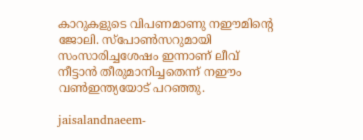കാറുകളുടെ വിപണമാണു നഈമിന്റെ ജോലി. സ്‌പോണ്‍സറുമായി സംസാരിച്ചശേഷം ഇന്നാണ് ലീവ് നീട്ടാന്‍ തീരുമാനിച്ചതെന്ന് നഈം വണ്‍ഇന്ത്യയോട് പറഞ്ഞു.

jaisalandnaeem-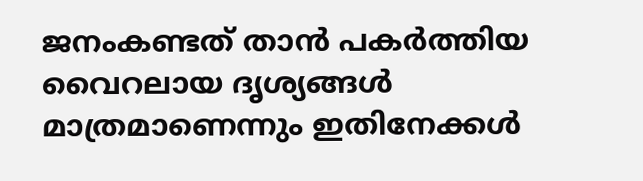ജനംകണ്ടത് താന്‍ പകര്‍ത്തിയ വൈറലായ ദൃശ്യങ്ങള്‍ മാത്രമാണെന്നും ഇതിനേക്കള്‍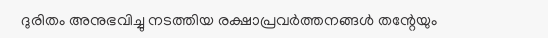ദുരിതം അനുഭവിച്ചു നടത്തിയ രക്ഷാപ്രവര്‍ത്തനങ്ങള്‍ തന്റേയും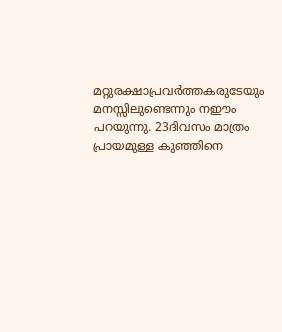മറ്റുരക്ഷാപ്രവര്‍ത്തകരുടേയും മനസ്സിലുണ്ടെന്നും നഈം പറയുന്നു. 23ദിവസം മാത്രം പ്രായമുള്ള കുഞ്ഞിനെ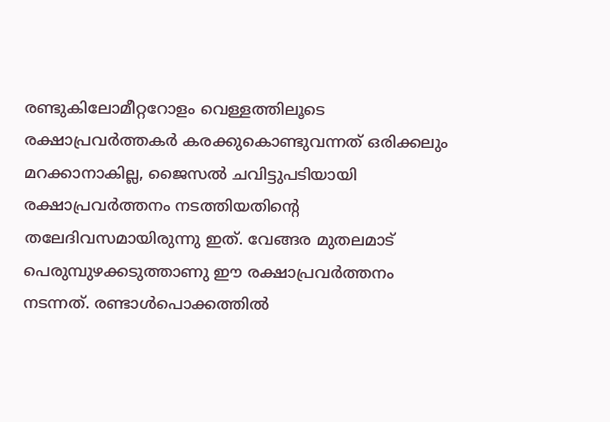രണ്ടുകിലോമീറ്ററോളം വെള്ളത്തിലൂടെ രക്ഷാപ്രവര്‍ത്തകര്‍ കരക്കുകൊണ്ടുവന്നത് ഒരിക്കലും മറക്കാനാകില്ല, ജൈസല്‍ ചവിട്ടുപടിയായി രക്ഷാപ്രവര്‍ത്തനം നടത്തിയതിന്റെ തലേദിവസമായിരുന്നു ഇത്. വേങ്ങര മുതലമാട് പെരുമ്പുഴക്കടുത്താണു ഈ രക്ഷാപ്രവര്‍ത്തനം നടന്നത്. രണ്ടാള്‍പൊക്കത്തില്‍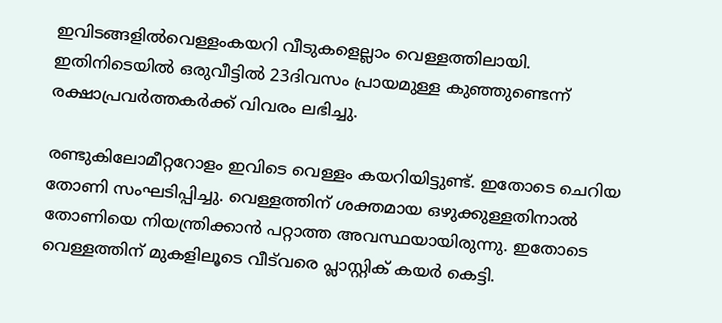ഇവിടങ്ങളില്‍വെള്ളംകയറി വീടുകളെല്ലാം വെള്ളത്തിലായി. ഇതിനിടെയില്‍ ഒരുവീട്ടില്‍ 23ദിവസം പ്രായമുള്ള കുഞ്ഞുണ്ടെന്ന് രക്ഷാപ്രവര്‍ത്തകര്‍ക്ക് വിവരം ലഭിച്ചു.

രണ്ടുകിലോമീറ്ററോളം ഇവിടെ വെള്ളം കയറിയിട്ടുണ്ട്. ഇതോടെ ചെറിയ തോണി സംഘടിപ്പിച്ചു. വെള്ളത്തിന് ശക്തമായ ഒഴുക്കുള്ളതിനാല്‍ തോണിയെ നിയന്ത്രിക്കാന്‍ പറ്റാത്ത അവസ്ഥയായിരുന്നു. ഇതോടെ വെള്ളത്തിന് മുകളിലൂടെ വീട്‌വരെ പ്ലാസ്റ്റിക് കയര്‍ കെട്ടി.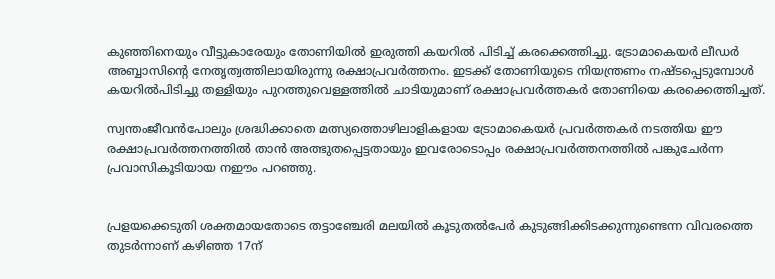കുഞ്ഞിനെയും വീട്ടുകാരേയും തോണിയില്‍ ഇരുത്തി കയറില്‍ പിടിച്ച് കരക്കെത്തിച്ചു. ട്രോമാകെയര്‍ ലീഡര്‍ അബ്ബാസിന്റെ നേതൃത്വത്തിലായിരുന്നു രക്ഷാപ്രവര്‍ത്തനം. ഇടക്ക് തോണിയുടെ നിയന്ത്രണം നഷ്ടപ്പെടുമ്പോള്‍ കയറില്‍പിടിച്ചു തള്ളിയും പുറത്തുവെള്ളത്തില്‍ ചാടിയുമാണ് രക്ഷാപ്രവര്‍ത്തകര്‍ തോണിയെ കരക്കെത്തിച്ചത്.

സ്വന്തംജീവന്‍പോലും ശ്രദ്ധിക്കാതെ മത്സ്യത്തൊഴിലാളികളായ ട്രോമാകെയര്‍ പ്രവര്‍ത്തകര്‍ നടത്തിയ ഈ രക്ഷാപ്രവര്‍ത്തനത്തില്‍ താന്‍ അത്ഭുതപ്പെട്ടതായും ഇവരോടൊപ്പം രക്ഷാപ്രവര്‍ത്തനത്തില്‍ പങ്കുചേര്‍ന്ന പ്രവാസികൂടിയായ നഈം പറഞ്ഞു.


പ്രളയക്കെടുതി ശക്തമായതോടെ തട്ടാഞ്ചേരി മലയില്‍ കൂടുതല്‍പേര്‍ കുടുങ്ങിക്കിടക്കുന്നുണ്ടെന്ന വിവരത്തെ തുടര്‍ന്നാണ് കഴിഞ്ഞ 17ന്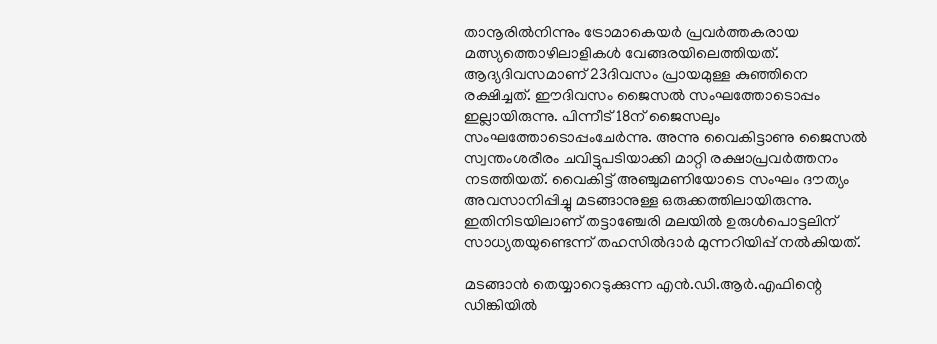താനൂരില്‍നിന്നും ട്രോമാകെയര്‍ പ്രവര്‍ത്തകരായ മത്സ്യത്തൊഴിലാളികള്‍ വേങ്ങരയിലെത്തിയത്. ആദ്യദിവസമാണ് 23ദിവസം പ്രായമുള്ള കുഞ്ഞിനെ രക്ഷിച്ചത്. ഈദിവസം ജൈസല്‍ സംഘത്തോടൊപ്പം ഇല്ലായിരുന്നു. പിന്നീട് 18ന് ജൈസലും സംഘത്തോടൊപ്പംചേര്‍ന്നു. അന്നു വൈകിട്ടാണു ജൈസല്‍ സ്വന്തംശരീരം ചവിട്ടുപടിയാക്കി മാറ്റി രക്ഷാപ്രവര്‍ത്തനം നടത്തിയത്. വൈകിട്ട് അഞ്ചുമണിയോടെ സംഘം ദൗത്യം അവസാനിപ്പിച്ചു മടങ്ങാനുള്ള ഒരുക്കത്തിലായിരുന്നു. ഇതിനിടയിലാണ് തട്ടാഞ്ചേരി മലയില്‍ ഉരുള്‍പൊട്ടലിന് സാധ്യതയുണ്ടെന്ന് തഹസില്‍ദാര്‍ മുന്നറിയിപ്പ് നല്‍കിയത്.

മടങ്ങാന്‍ തെയ്യാറെടുക്കുന്ന എന്‍.ഡി.ആര്‍.എഫിന്റെ ഡിങ്കിയില്‍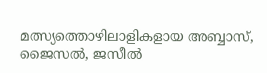മത്സ്യത്തൊഴിലാളികളായ അബ്ബാസ്, ജൈസല്‍, ജസീല്‍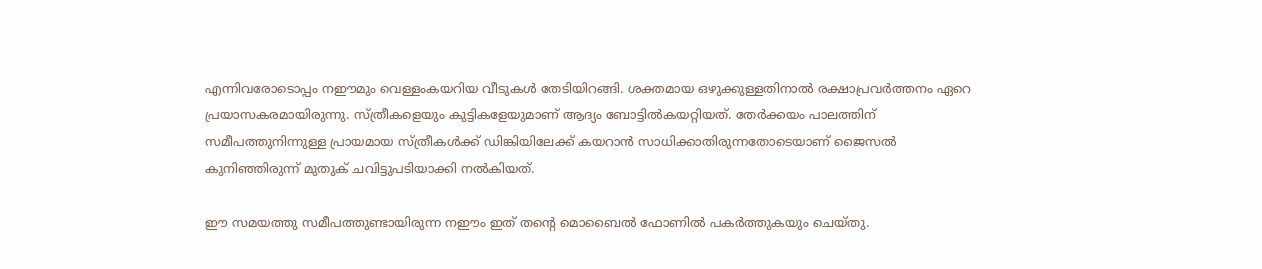എന്നിവരോടൊപ്പം നഈമും വെള്ളംകയറിയ വീടുകള്‍ തേടിയിറങ്ങി. ശക്തമായ ഒഴുക്കുള്ളതിനാല്‍ രക്ഷാപ്രവര്‍ത്തനം ഏറെ പ്രയാസകരമായിരുന്നു. സ്ത്രീകളെയും കുട്ടികളേയുമാണ് ആദ്യം ബോട്ടില്‍കയറ്റിയത്. തേര്‍ക്കയം പാലത്തിന് സമീപത്തുനിന്നുള്ള പ്രായമായ സ്ത്രീകള്‍ക്ക് ഡിങ്കിയിലേക്ക് കയറാന്‍ സാധിക്കാതിരുന്നതോടെയാണ് ജൈസല്‍ കുനിഞ്ഞിരുന്ന് മുതുക് ചവിട്ടുപടിയാക്കി നല്‍കിയത്.

ഈ സമയത്തു സമീപത്തുണ്ടായിരുന്ന നഈം ഇത് തന്റെ മൊബൈല്‍ ഫോണില്‍ പകര്‍ത്തുകയും ചെയ്തു.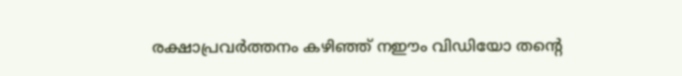രക്ഷാപ്രവര്‍ത്തനം കഴിഞ്ഞ് നഈം വിഡിയോ തന്റെ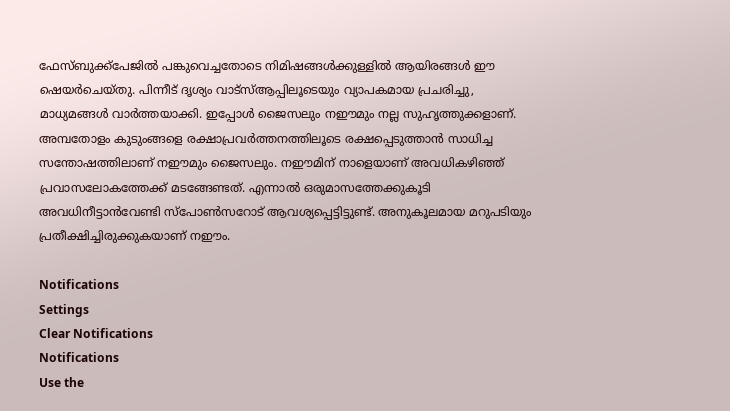ഫേസ്ബുക്ക്‌പേജില്‍ പങ്കുവെച്ചതോടെ നിമിഷങ്ങള്‍ക്കുള്ളില്‍ ആയിരങ്ങള്‍ ഈ ഷെയര്‍ചെയ്തു. പിന്നീട് ദൃശ്യം വാട്‌സ്ആപ്പിലൂടെയും വ്യാപകമായ പ്രചരിച്ചു, മാധ്യമങ്ങള്‍ വാര്‍ത്തയാക്കി. ഇപ്പോള്‍ ജൈസലും നഈമും നല്ല സുഹൃത്തുക്കളാണ്. അമ്പതോളം കുടുംങ്ങളെ രക്ഷാപ്രവര്‍ത്തനത്തിലൂടെ രക്ഷപ്പെടുത്താന്‍ സാധിച്ച സന്തോഷത്തിലാണ് നഈമും ജൈസലും. നഈമിന് നാളെയാണ് അവധികഴിഞ്ഞ് പ്രവാസലോകത്തേക്ക് മടങ്ങേണ്ടത്. എന്നാല്‍ ഒരുമാസത്തേക്കുകൂടി അവധിനീട്ടാന്‍വേണ്ടി സ്‌പോണ്‍സറോട് ആവശ്യപ്പെട്ടിട്ടുണ്ട്. അനുകൂലമായ മറുപടിയും പ്രതീക്ഷിച്ചിരുക്കുകയാണ് നഈം.

Notifications
Settings
Clear Notifications
Notifications
Use the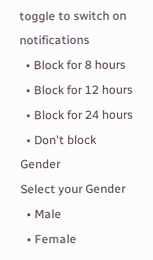toggle to switch on notifications
  • Block for 8 hours
  • Block for 12 hours
  • Block for 24 hours
  • Don't block
Gender
Select your Gender
  • Male
  • Female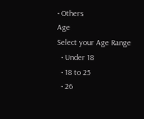• Others
Age
Select your Age Range
  • Under 18
  • 18 to 25
  • 26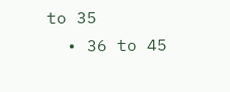to 35
  • 36 to 45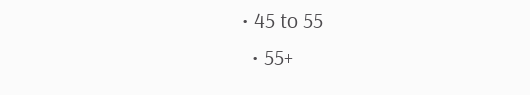• 45 to 55
  • 55+